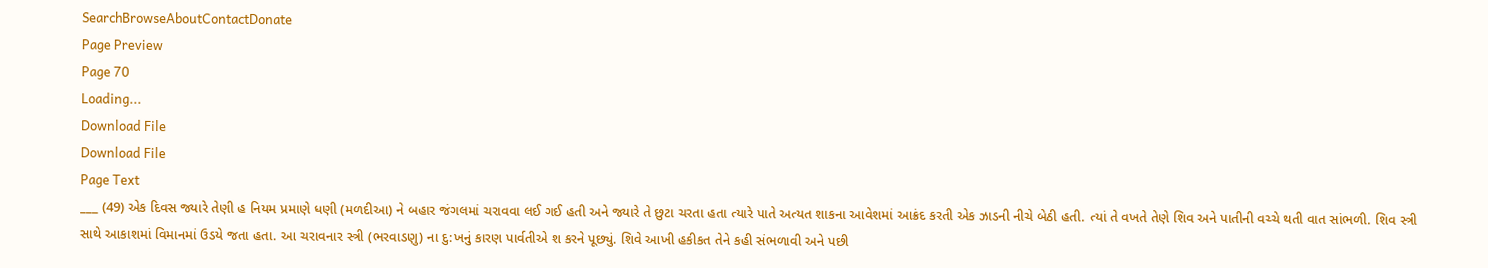SearchBrowseAboutContactDonate
Page Preview
Page 70
Loading...
Download File
Download File
Page Text
___ (49) એક દિવસ જ્યારે તેણી હ નિયમ પ્રમાણે ધણી (મળદીઆ) ને બહાર જંગલમાં ચરાવવા લઈ ગઈ હતી અને જ્યારે તે છુટા ચરતા હતા ત્યારે પાતે અત્યત શાકના આવેશમાં આક્રંદ કરતી એક ઝાડની નીચે બેઠી હતી. ત્યાં તે વખતે તેણે શિવ અને પાતીની વચ્ચે થતી વાત સાંભળી. શિવ સ્ત્રી સાથે આકાશમાં વિમાનમાં ઉડયે જતા હતા. આ ચરાવનાર સ્ત્રી (ભરવાડણુ) ના દુ:ખનું કારણ પાર્વતીએ શ કરને પૂછ્યું. શિવે આખી હકીકત તેને કહી સંભળાવી અને પછી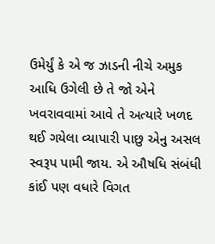ઉમેર્યું કે એ જ ઝાડની નીચે અમુક આધિ ઉગેલી છે તે જો એને ખવરાવવામાં આવે તે અત્યારે ખળદ થઈ ગયેલા વ્યાપારી પાછુ એનુ અસલ સ્વરૂપ પામી જાય. એ ઔષધિ સંબંધી કાંઈ પણ વધારે વિગત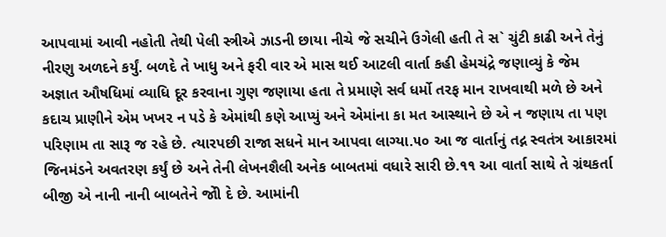આપવામાં આવી નહોતી તેથી પેલી સ્ત્રીએ ઝાડની છાયા નીચે જે સચીને ઉગેલી હતી તે સ` ચુંટી કાઢી અને તેનું નીરણુ અળદને કર્યું. બળદે તે ખાધુ અને ફરી વાર એ માસ થઈ આટલી વાર્તા કહી હેમચંદ્રે જણાવ્યું કે જેમ અજ્ઞાત ઔષધિમાં વ્યાધિ દૂર કરવાના ગુણ જણાયા હતા તે પ્રમાણે સર્વ ધર્મો તરફ માન રાખવાથી મળે છે અને કદાચ પ્રાણીને એમ ખખર ન પડે કે એમાંથી કણે આપ્યું અને એમાંના કા મત આસ્થાને છે એ ન જણાય તા પણ પરિણામ તા સારૂ જ રહે છે. ત્યારપછી રાજા સધને માન આપવા લાગ્યા.૫૦ આ જ વાર્તાનું તદ્ન સ્વતંત્ર આકારમાં જિનમંડને અવતરણ કર્યું છે અને તેની લેખનશૈલી અનેક બાબતમાં વધારે સારી છે.૧૧ આ વાર્તા સાથે તે ગ્રંથકર્તા બીજી એ નાની નાની બાબતેને જોી દે છે. આમાંની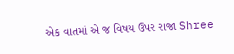એક વાતમાં એ જ વિષય ઉપર રાજા Shree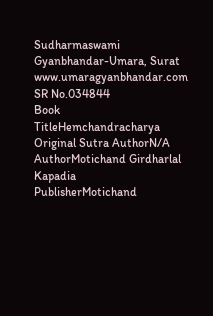Sudharmaswami Gyanbhandar-Umara, Surat www.umaragyanbhandar.com
SR No.034844
Book TitleHemchandracharya
Original Sutra AuthorN/A
AuthorMotichand Girdharlal Kapadia
PublisherMotichand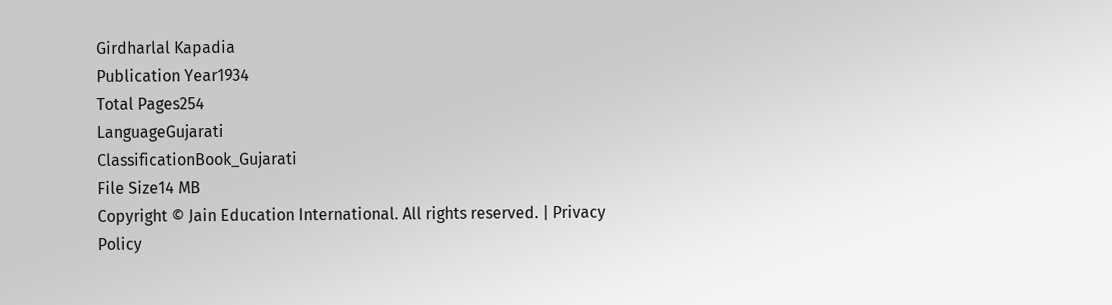Girdharlal Kapadia
Publication Year1934
Total Pages254
LanguageGujarati
ClassificationBook_Gujarati
File Size14 MB
Copyright © Jain Education International. All rights reserved. | Privacy Policy